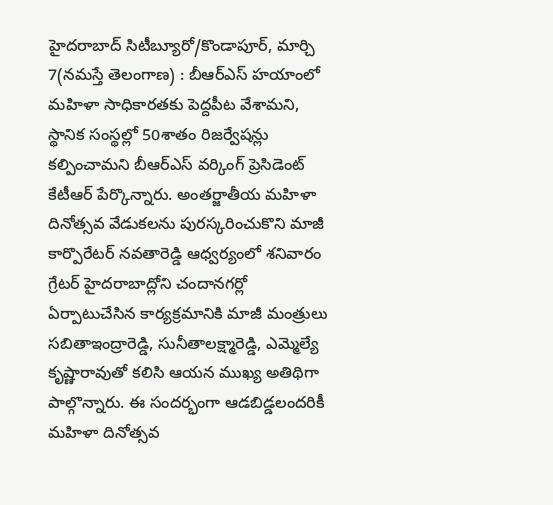హైదరాబాద్ సిటీబ్యూరో/కొండాపూర్, మార్చి 7(నమస్తే తెలంగాణ) : బీఆర్ఎస్ హయాంలో మహిళా సాధికారతకు పెద్దపీట వేశామని, స్థానిక సంస్థల్లో 50శాతం రిజర్వేషన్లు కల్పించామని బీఆర్ఎస్ వర్కింగ్ ప్రెసిడెంట్ కేటీఆర్ పేర్కొన్నారు. అంతర్జాతీయ మహిళా దినోత్సవ వేడుకలను పురస్కరించుకొని మాజీ కార్పొరేటర్ నవతారెడ్డి ఆధ్వర్యంలో శనివారం గ్రేటర్ హైదరాబాద్లోని చందానగర్లో ఏర్పాటుచేసిన కార్యక్రమానికి మాజీ మంత్రులు సబితాఇంద్రారెడ్డి, సునీతాలక్ష్మారెడ్డి, ఎమ్మెల్యే కృష్ణారావుతో కలిసి ఆయన ముఖ్య అతిథిగా పాల్గొన్నారు. ఈ సందర్భంగా ఆడబిడ్డలందరికీ మహిళా దినోత్సవ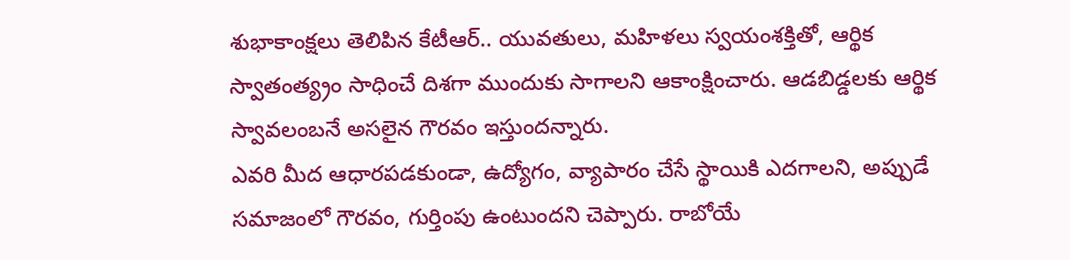శుభాకాంక్షలు తెలిపిన కేటీఆర్.. యువతులు, మహిళలు స్వయంశక్తితో, ఆర్థిక స్వాతంత్య్రం సాధించే దిశగా ముందుకు సాగాలని ఆకాంక్షించారు. ఆడబిడ్డలకు ఆర్థిక స్వావలంబనే అసలైన గౌరవం ఇస్తుందన్నారు.
ఎవరి మీద ఆధారపడకుండా, ఉద్యోగం, వ్యాపారం చేసే స్థాయికి ఎదగాలని, అప్పుడే సమాజంలో గౌరవం, గుర్తింపు ఉంటుందని చెప్పారు. రాబోయే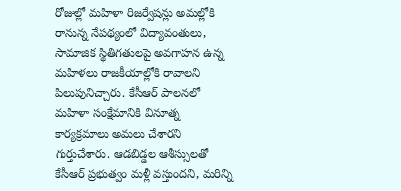రోజుల్లో మహిళా రిజర్వేషన్లు అమల్లోకి రానున్న నేపథ్యంలో విద్యావంతులు, సామాజిక స్థితిగతులపై అవగాహన ఉన్న మహిళలు రాజకీయాల్లోకి రావాలని పిలుపునిచ్చారు. కేసీఆర్ పాలనలో మహిళా సంక్షేమానికి వినూత్న కార్యక్రమాలు అమలు చేశారని గుర్తుచేశారు. ఆడబిడ్డల ఆశీస్సులతో కేసీఆర్ ప్రభుత్వం మళ్లీ వస్తుందని, మరిన్ని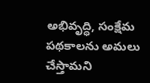అభివృద్ధి, సంక్షేమ పథకాలను అమలు చేస్తామని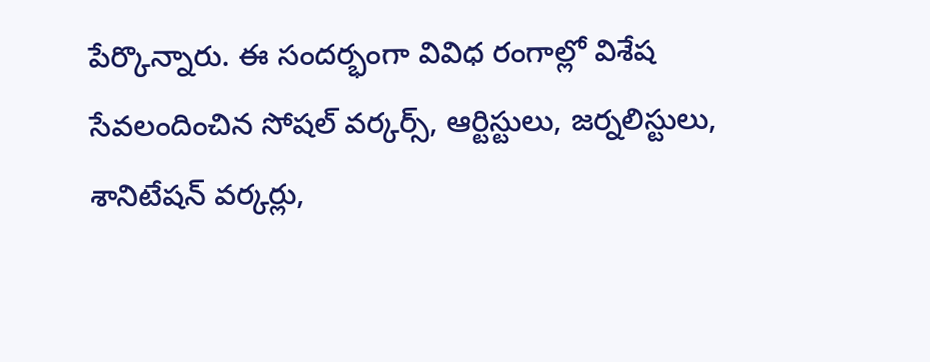పేర్కొన్నారు. ఈ సందర్భంగా వివిధ రంగాల్లో విశేష సేవలందించిన సోషల్ వర్కర్స్, ఆర్టిస్టులు, జర్నలిస్టులు, శానిటేషన్ వర్కర్లు,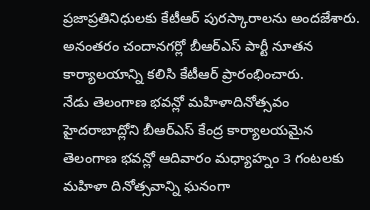ప్రజాప్రతినిధులకు కేటీఆర్ పురస్కారాలను అందజేశారు. అనంతరం చందానగర్లో బీఆర్ఎస్ పార్టీ నూతన కార్యాలయాన్ని కలిసి కేటీఆర్ ప్రారంభించారు.
నేడు తెలంగాణ భవన్లో మహిళాదినోత్సవం
హైదరాబాద్లోని బీఆర్ఎస్ కేంద్ర కార్యాలయమైన తెలంగాణ భవన్లో ఆదివారం మధ్యాహ్నం 3 గంటలకు మహిళా దినోత్సవాన్ని ఘనంగా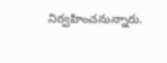నిర్వహించనున్నారు.